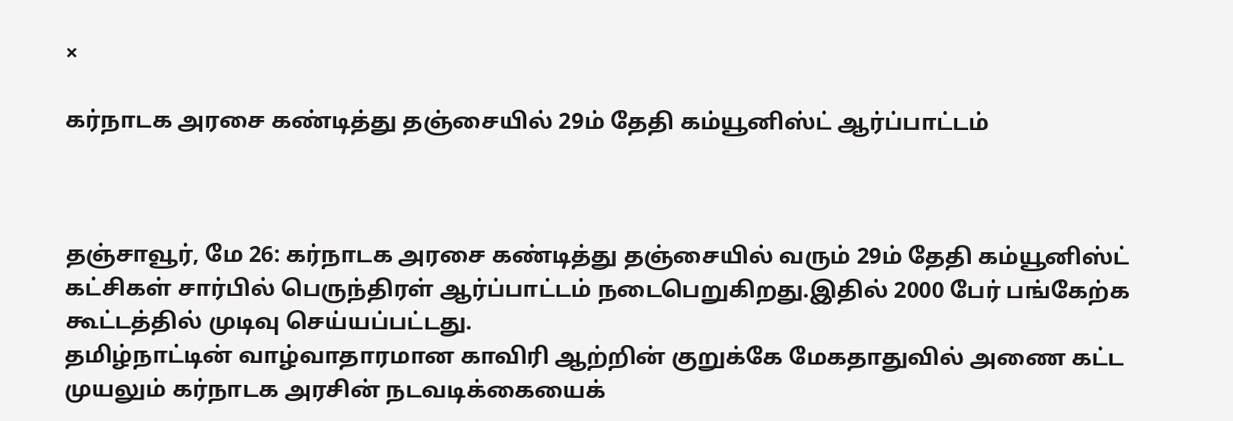×

கர்நாடக அரசை கண்டித்து தஞ்சையில் 29ம் தேதி கம்யூனிஸ்ட் ஆர்ப்பாட்டம்



தஞ்சாவூர், மே 26: கர்நாடக அரசை கண்டித்து தஞ்சையில் வரும் 29ம் தேதி கம்யூனிஸ்ட் கட்சிகள் சார்பில் பெருந்திரள் ஆர்ப்பாட்டம் நடைபெறுகிறது.இதில் 2000 பேர் பங்கேற்க கூட்டத்தில் முடிவு செய்யப்பட்டது.
தமிழ்நாட்டின் வாழ்வாதாரமான காவிரி ஆற்றின் குறுக்கே மேகதாதுவில் அணை கட்ட முயலும் கர்நாடக அரசின் நடவடிக்கையைக்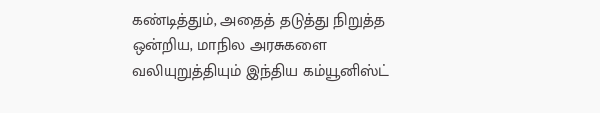கண்டித்தும், அதைத் தடுத்து நிறுத்த ஒன்றிய, மாநில அரசுகளை வலியுறுத்தியும் இந்திய கம்யூனிஸ்ட்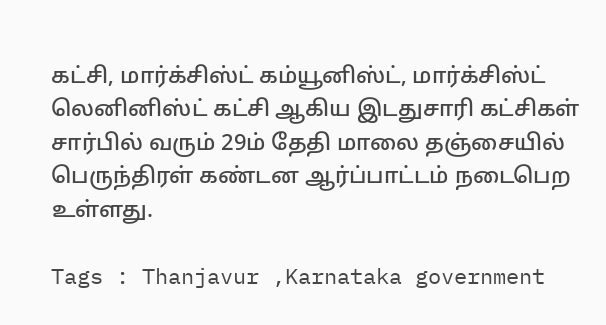கட்சி, மார்க்சிஸ்ட் கம்யூனிஸ்ட், மார்க்சிஸ்ட் லெனினிஸ்ட் கட்சி ஆகிய இடதுசாரி கட்சிகள் சார்பில் வரும் 29ம் தேதி மாலை தஞ்சையில் பெருந்திரள் கண்டன ஆர்ப்பாட்டம் நடைபெற உள்ளது.

Tags : Thanjavur ,Karnataka government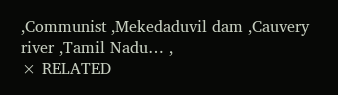,Communist ,Mekedaduvil dam ,Cauvery river ,Tamil Nadu… ,
× RELATED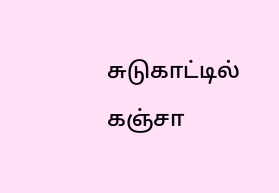சுடுகாட்டில் கஞ்சா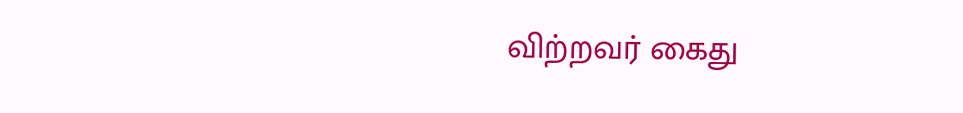விற்றவர் கைது